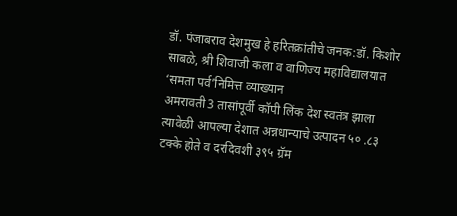डॉ. पंजाबराव देशमुख हे हरितक्रांतीचे जनक:डॉ. किशोर साबळे, श्री शिवाजी कला व वाणिज्य महाविद्यालयात ‘समता पर्व’निमित्त व्याख्यान
अमरावती3 तासांपूर्वी कॉपी लिंक देश स्वतंत्र झाला त्यावेळी आपल्या देशात अन्नधान्याचे उत्पादन ५० .८३ टक्के होते व दरदिवशी ३९५ ग्रॅम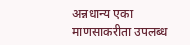अन्नधान्य एका माणसाकरीता उपलब्ध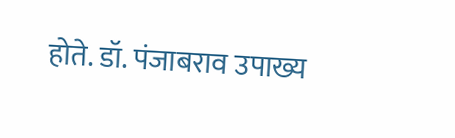होते. डॉ. पंजाबराव उपाख्य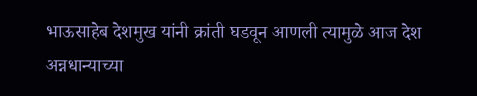भाऊसाहेब देशमुख यांनी क्रांती घडवून आणली त्यामुळे आज देश अन्नधान्याच्या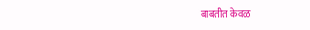बाबतीत केवळ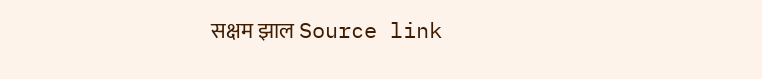सक्षम झाल Source link